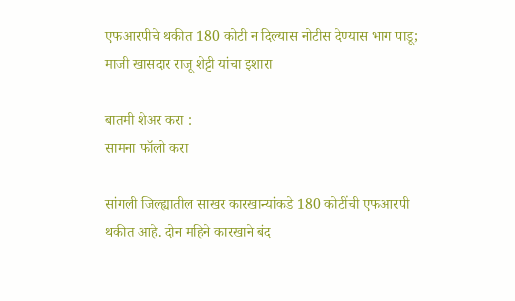एफआरपीचे थकीत 180 कोटी न दिल्यास नोटीस देण्यास भाग पाडू; माजी खासदार राजू शेट्टी यांचा इशारा

बातमी शेअर करा :
सामना फॉलो करा

सांगली जिल्ह्यातील साखर कारखान्यांकडे 180 कोटींची एफआरपी थकीत आहे. दोन महिने कारखाने बंद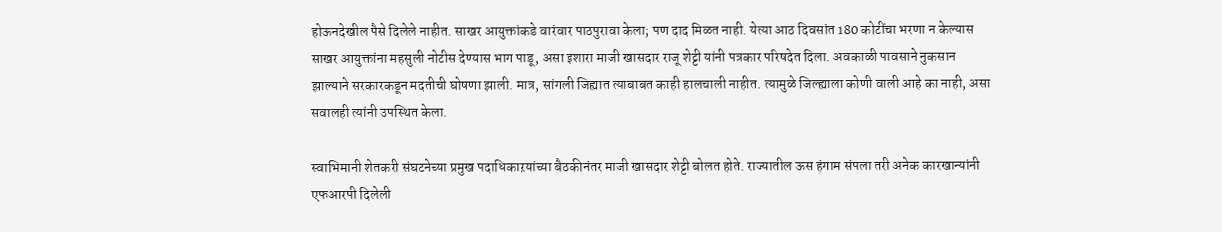होऊनदेखील पैसे दिलेले नाहीत. साखर आयुक्तांकडे वारंवार पाठपुरावा केला; पण दाद मिळत नाही. येत्या आठ दिवसांत 180 कोटींचा भरणा न केल्यास साखर आयुक्तांना महसुली नोटीस देण्यास भाग पाडू, असा इशारा माजी खासदार राजू शेट्टी यांनी पत्रकार परिषदेत दिला. अवकाळी पावसाने नुकसान झाल्याने सरकारकडून मदतीची घोषणा झाली. मात्र, सांगली जिह्यात त्याबाबत काही हालचाली नाहीत. त्यामुळे जिल्ह्याला कोणी वाली आहे का नाही, असा सवालही त्यांनी उपस्थित केला.

स्वाभिमानी शेतकरी संघटनेच्या प्रमुख पदाधिकाऱयांच्या बैठकीनंतर माजी खासदार शेट्टी बोलत होते. राज्यातील ऊस हंगाम संपला तरी अनेक कारखान्यांनी एफआरपी दिलेली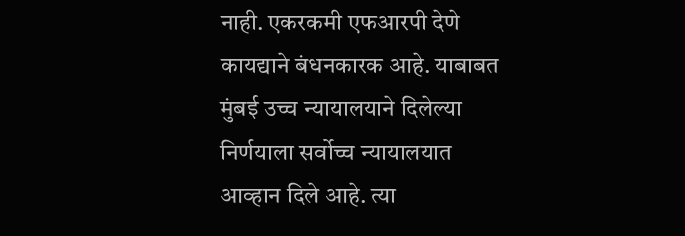नाही. एकरकमी एफआरपी देणे कायद्याने बंधनकारक आहे. याबाबत मुंबई उच्च न्यायालयाने दिलेल्या निर्णयाला सर्वोच्च न्यायालयात आव्हान दिले आहे. त्या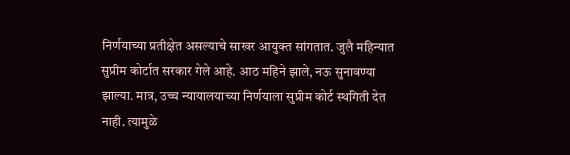निर्णयाच्या प्रतीक्षेत असल्याचे साखर आयुक्त सांगतात. जुलै महिन्यात सुप्रीम कोर्टात सरकार गेले आहे. आठ महिने झाले, नऊ सुनावण्या झाल्या. मात्र, उच्च न्यायालयाच्या निर्णयाला सुप्रीम कोर्ट स्थगिती देत नाही. त्यामुळे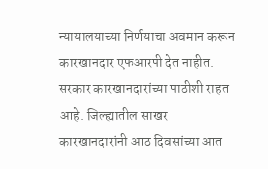न्यायालयाच्या निर्णयाचा अवमान करून कारखानदार एफआरपी देत नाहीत. सरकार कारखानदारांच्या पाठीशी राहत आहे. जिल्ह्यातील साखर कारखानदारांनी आठ दिवसांच्या आत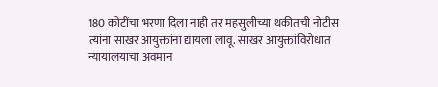180 कोटींचा भरणा दिला नाही तर महसुलीच्या थकीतची नोटीस त्यांना साखर आयुक्तांना द्यायला लावू. साखर आयुक्तांविरोधात न्यायालयाचा अवमान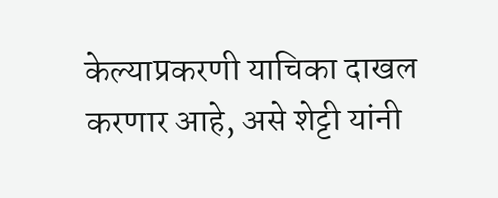केल्याप्रकरणी याचिका दाखल करणार आहे, असे शेट्टी यांनी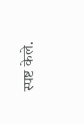स्पष्ट केले.